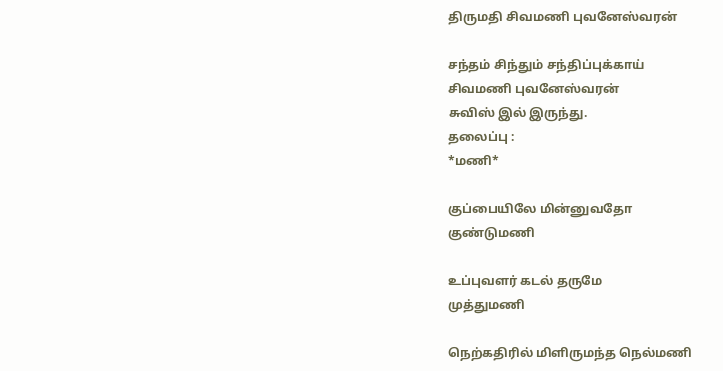திருமதி சிவமணி புவனேஸ்வரன்

சந்தம் சிந்தும் சந்திப்புக்காய்
சிவமணி புவனேஸ்வரன்
சுவிஸ் இல் இருந்து.
தலைப்பு :
*மணி*

குப்பையிலே மின்னுவதோ
குண்டுமணி

உப்புவளர் கடல் தருமே
முத்துமணி

நெற்கதிரில் மிளிருமந்த நெல்மணி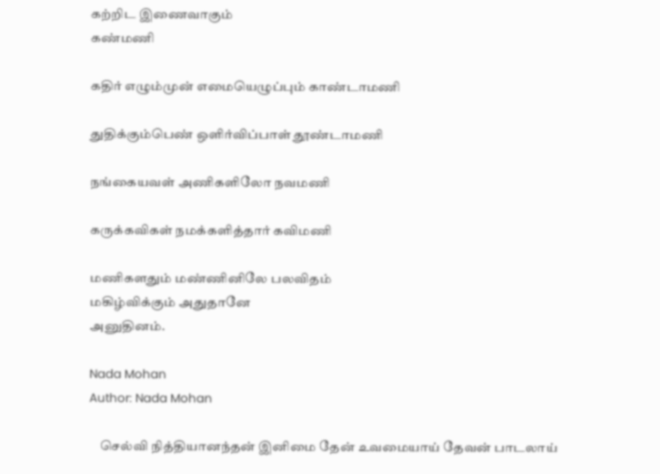கற்றிட இணைவாகும்
கண்மணி

கதிர் எழும்முன் எமையெழுப்பும் காண்டாமணி

துதிக்கும்பெண் ஒளிர்விப்பாள் தூண்டாமணி

நங்கையவள் அணிகளிலோ நவமணி

கருக்கவிகள் நமக்களித்தார் கவிமணி

மணிகளதும் மண்ணினிலே பலவிதம்
மகிழ்விக்கும் அதுதானே
அனுதினம்.

Nada Mohan
Author: Nada Mohan

    செல்வி நித்தியானந்தன் இனிமை தேன் உவமையாய் தேவன் பாடலாய்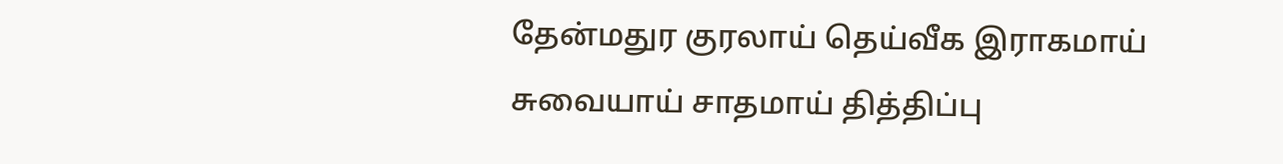தேன்மதுர குரலாய் தெய்வீக இராகமாய் சுவையாய் சாதமாய் தித்திப்பு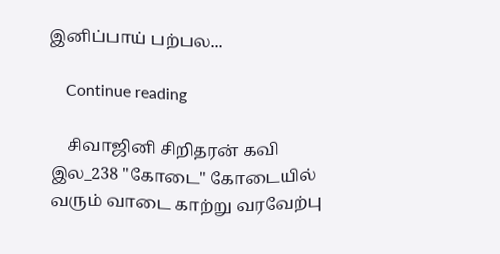இனிப்பாய் பற்பல...

    Continue reading

    சிவாஜினி சிறிதரன் கவி இல_238 "கோடை" கோடையில் வரும் வாடை காற்று வரவேற்பு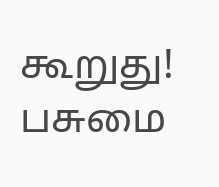கூறுது! பசுமை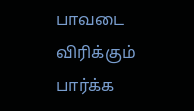பாவடை விரிக்கும் பார்க்க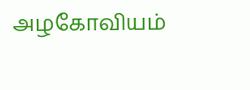அழகோவியம்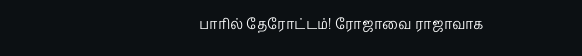பாரில் தேரோட்டம்! ரோஜாவை ராஜாவாக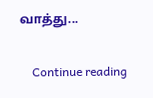வாத்து...

    Continue reading